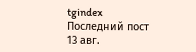tgindex
Последний пост
13 авг.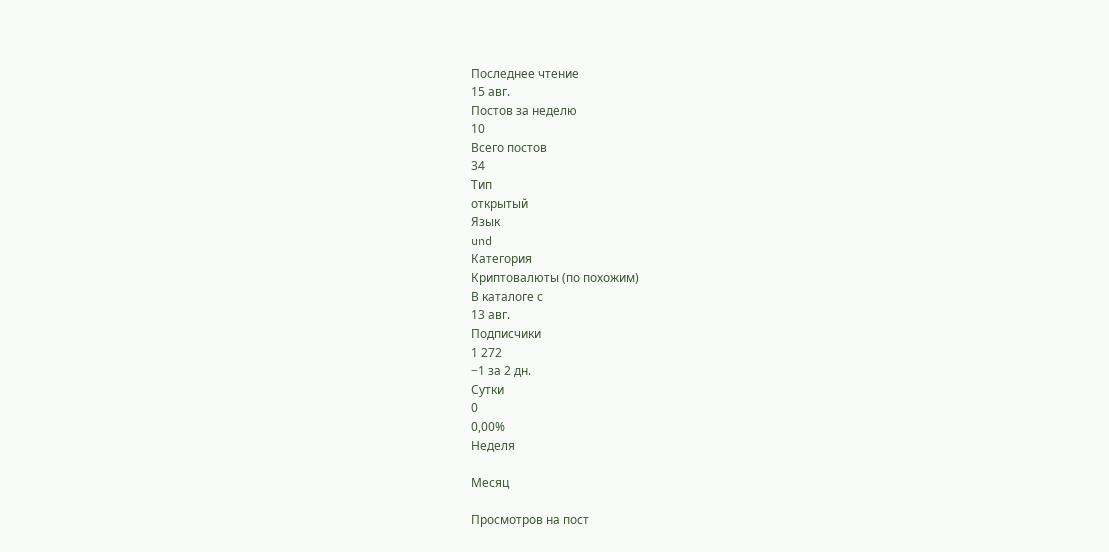Последнее чтение
15 авг.
Постов за неделю
10
Всего постов
34
Тип
открытый
Язык
und
Категория
Криптовалюты (по похожим)
В каталоге с
13 авг.
Подписчики
1 272
−1 за 2 дн.
Сутки
0
0,00%
Неделя

Месяц

Просмотров на пост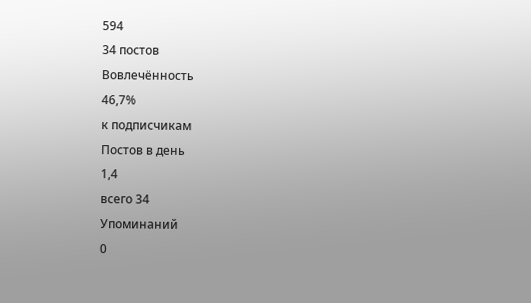594
34 постов
Вовлечённость
46,7%
к подписчикам
Постов в день
1,4
всего 34
Упоминаний
0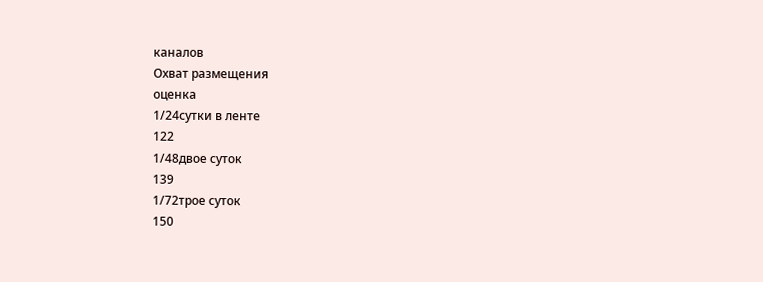каналов
Охват размещения
оценка
1/24сутки в ленте
122
1/48двое суток
139
1/72трое суток
150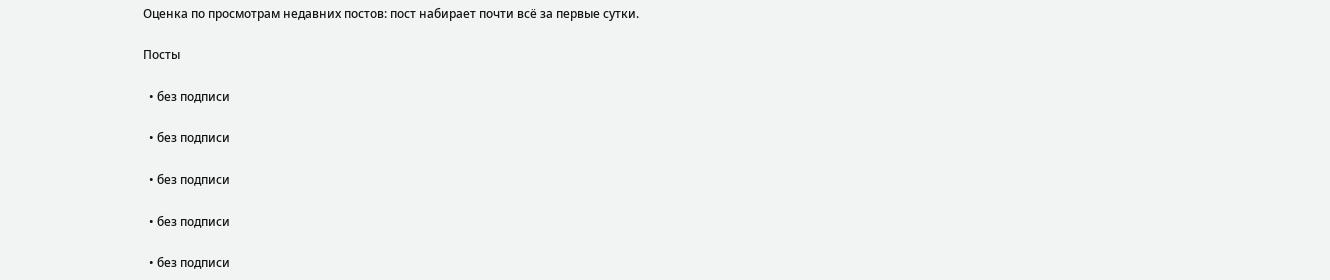Оценка по просмотрам недавних постов: пост набирает почти всё за первые сутки.

Посты

  • без подписи

  • без подписи

  • без подписи

  • без подписи

  • без подписи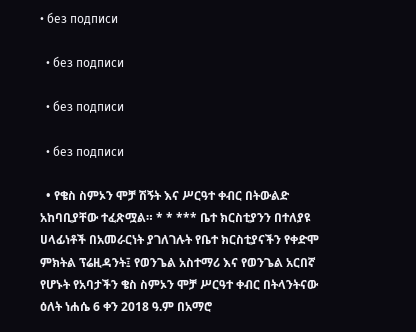• без подписи

  • без подписи

  • без подписи

  • без подписи

  • የቄስ ስምኦን ሞቻ ሽኝት እና ሥርዓተ ቀብር በትውልድ አከባቢያቸው ተፈጽሟል። * * *** ቤተ ክርስቲያንን በተለያዩ ሀላፊነቶች በአመራርነት ያገለገሉት የቤተ ክርስቲያናችን የቀድሞ ምክትል ፕሬዚዳንት፤ የወንጌል አስተማሪ እና የወንጌል አርበኛ የሆኑት የአባታችን ቄስ ስምኦን ሞቻ ሥርዓተ ቀብር በትላንትናው ዕለት ነሐሴ 6 ቀን 2018 ዓ.ም በአማሮ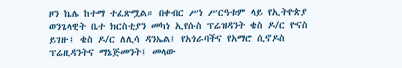ዞን ኬሌ ከተማ ተፈጽሟል። በቀብር ሥነ ሥርዓቱም ላይ የኢትዮጵያ ወንጌላዊት ቤተ ክርስቲያን መካነ ኢየሱስ ፕሬዝዳንት ቄስ ዶ/ር ዮናስ ይገዙ፤ ቄስ ዶ/ር ለሊሳ ዳንኤል፤ የአጎራባችና የአማሮ ሲኖዶስ ፕሬዚዳንትና ማኔጅመንት፤ መላው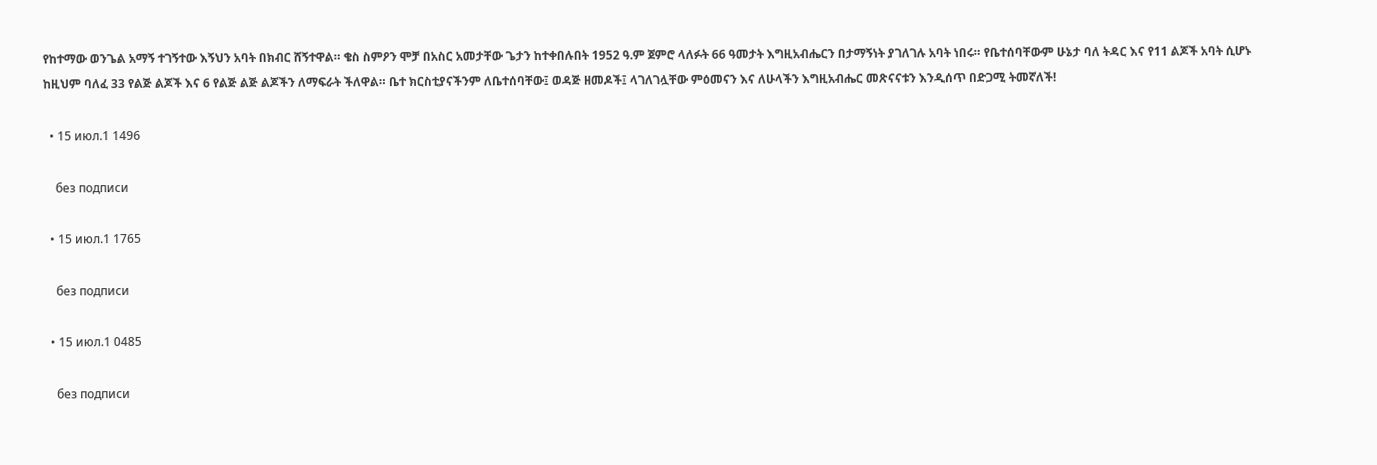የከተማው ወንጌል አማኝ ተገኝተው እኝህን አባት በክብር ሸኝተዋል። ቄስ ስምዖን ሞቻ በአስር አመታቸው ጌታን ከተቀበሉበት 1952 ዓ.ም ጀምሮ ላለፉት 66 ዓመታት እግዚአብሔርን በታማኝነት ያገለገሉ አባት ነበሩ። የቤተሰባቸውም ሁኔታ ባለ ትዳር እና የ11 ልጆች አባት ሲሆኑ ከዚህም ባለፈ 33 የልጅ ልጆች እና 6 የልጅ ልጅ ልጆችን ለማፍራት ችለዋል። ቤተ ክርስቲያናችንም ለቤተሰባቸው፤ ወዳጅ ዘመዶች፤ ላገለገሏቸው ምዕመናን እና ለሁላችን እግዚአብሔር መጽናናቱን እንዲሰጥ በድጋሚ ትመኛለች!

  • 15 июл.1 1496

    без подписи

  • 15 июл.1 1765

    без подписи

  • 15 июл.1 0485

    без подписи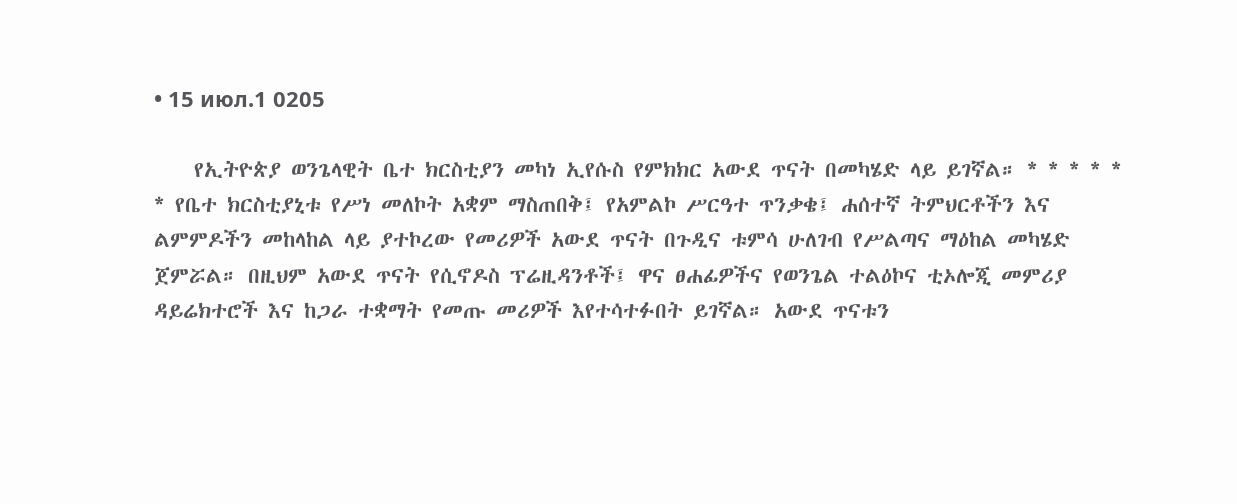• 15 июл.1 0205

    የኢትዮጵያ ወንጌላዊት ቤተ ክርስቲያን መካነ ኢየሱስ የምክክር አውደ ጥናት በመካሄድ ላይ ይገኛል። * * * * * * የቤተ ክርስቲያኒቱ የሥነ መለኮት አቋም ማስጠበቅ፤ የአምልኮ ሥርዓተ ጥንቃቄ፤ ሐሰተኛ ትምህርቶችን እና ልምምዶችን መከላከል ላይ ያተኮረው የመሪዎች አውደ ጥናት በጉዲና ቱምሳ ሁለገብ የሥልጣና ማዕከል መካሄድ ጀምሯል። በዚህም አውደ ጥናት የሲኖዶስ ፕሬዚዳንቶች፤ ዋና ፀሐፊዎችና የወንጌል ተልዕኮና ቲኦሎጂ መምሪያ ዳይሬክተሮች እና ከጋራ ተቋማት የመጡ መሪዎች እየተሳተፉበት ይገኛል። አውደ ጥናቱን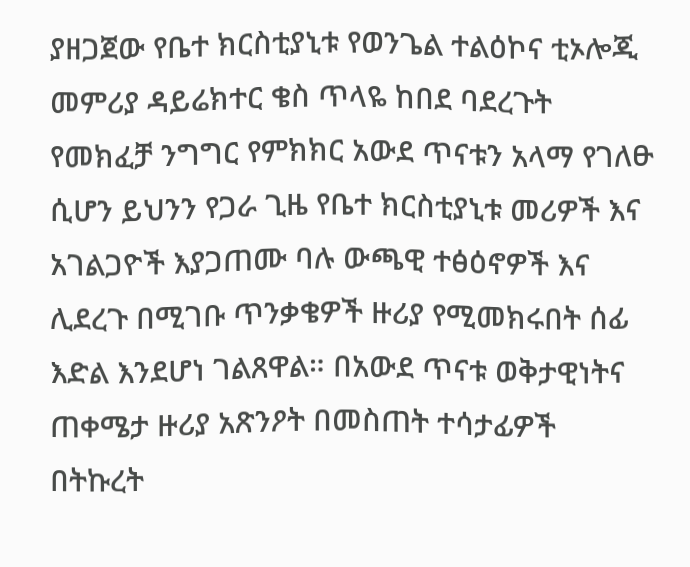ያዘጋጀው የቤተ ክርስቲያኒቱ የወንጌል ተልዕኮና ቲኦሎጂ መምሪያ ዳይሬክተር ቄስ ጥላዬ ከበደ ባደረጉት የመክፈቻ ንግግር የምክክር አውደ ጥናቱን አላማ የገለፁ ሲሆን ይህንን የጋራ ጊዜ የቤተ ክርስቲያኒቱ መሪዎች እና አገልጋዮች እያጋጠሙ ባሉ ውጫዊ ተፅዕኖዎች እና ሊደረጉ በሚገቡ ጥንቃቄዎች ዙሪያ የሚመክሩበት ሰፊ እድል እንደሆነ ገልጸዋል። በአውደ ጥናቱ ወቅታዊነትና ጠቀሜታ ዙሪያ አጽንዖት በመስጠት ተሳታፊዎች በትኩረት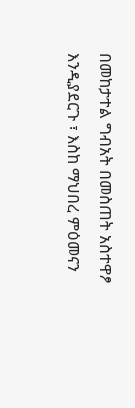በመከታተል ግብአት በመስጠት አስተዋፆ እንዲያደርጉ ፣ እስከ ማህበረ ምዕመናን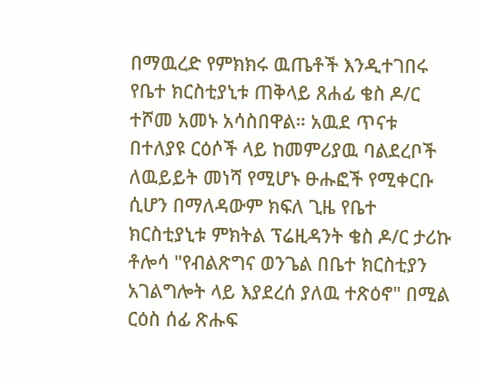በማዉረድ የምክክሩ ዉጤቶች እንዲተገበሩ የቤተ ክርስቲያኒቱ ጠቅላይ ጸሐፊ ቄስ ዶ/ር ተሾመ አመኑ አሳስበዋል። አዉደ ጥናቱ በተለያዩ ርዕሶች ላይ ከመምሪያዉ ባልደረቦች ለዉይይት መነሻ የሚሆኑ ፁሑፎች የሚቀርቡ ሲሆን በማለዳውም ክፍለ ጊዜ የቤተ ክርስቲያኒቱ ምክትል ፕሬዚዳንት ቄስ ዶ/ር ታሪኩ ቶሎሳ "የብልጽግና ወንጌል በቤተ ክርስቲያን አገልግሎት ላይ እያደረሰ ያለዉ ተጽዕኖ" በሚል ርዕስ ሰፊ ጽሑፍ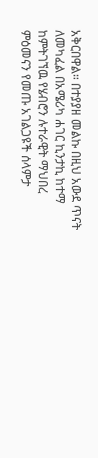አቅርበዋል። በተያያዘ መልኩ በዚህ አውደ ጥናት ለመካፈል በአሜሪካ ሐገር ኪንታኪ ከተማ ከምትገኘዉ የሄብሮን ሉተራዊት ማህበረ ምዕመናን የመጡ አገልጋዩች ሰላምታ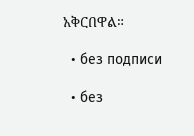አቅርበዋል።

  • без подписи

  • без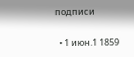подписи

  • 1 июн.1 1859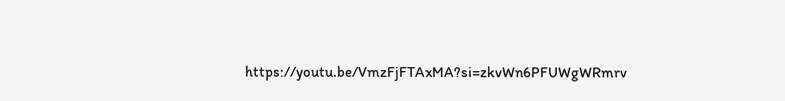https://youtu.be/VmzFjFTAxMA?si=zkvWn6PFUWgWRmrv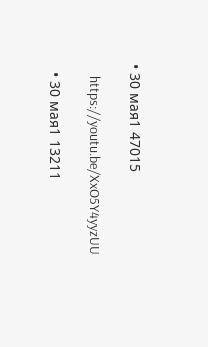• 30 мая1 47015

    https://youtu.be/XxO5Y4yyzUU

  • 30 мая1 13211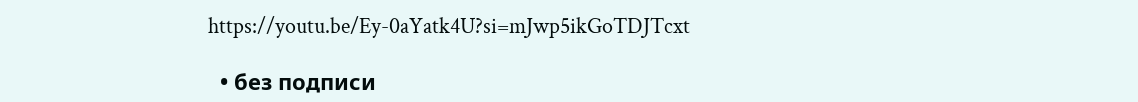https://youtu.be/Ey-0aYatk4U?si=mJwp5ikGoTDJTcxt

  • без подписи